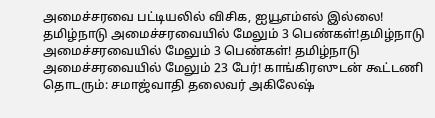அமைச்சரவை பட்டியலில் விசிக, ஐயூஎம்எல் இல்லை! தமிழ்நாடு அமைச்சரவையில் மேலும் 3 பெண்கள்!தமிழ்நாடு அமைச்சரவையில் மேலும் 3 பெண்கள்! தமிழ்நாடு அமைச்சரவையில் மேலும் 23 பேர்! காங்கிரஸுடன் கூட்டணி தொடரும்: சமாஜ்வாதி தலைவர் அகிலேஷ்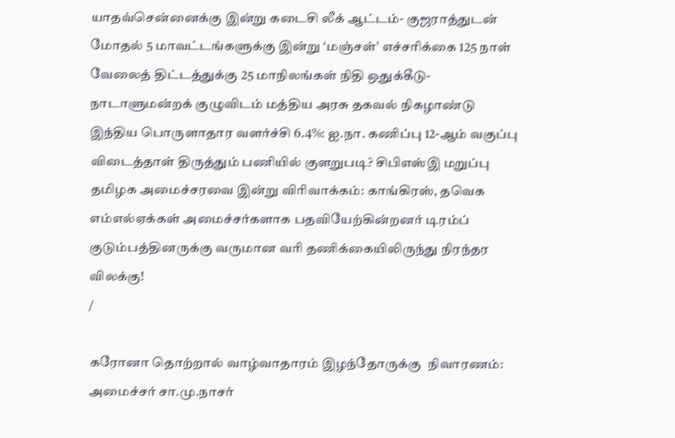யாதவ்சென்னைக்கு இன்று கடைசி லீக் ஆட்டம்- குஜராத்துடன் மோதல் 5 மாவட்டங்களுக்கு இன்று ‘மஞ்சள்’ எச்சரிக்கை 125 நாள் வேலைத் திட்டத்துக்கு 25 மாநிலங்கள் நிதி ஒதுக்கீடு- நாடாளுமன்றக் குழுவிடம் மத்திய அரசு தகவல் நிகழாண்டு இந்திய பொருளாதார வளர்ச்சி 6.4%: ஐ.நா. கணிப்பு 12-ஆம் வகுப்பு விடைத்தாள் திருத்தும் பணியில் குளறுபடி? சிபிஎஸ்இ மறுப்பு தமிழக அமைச்சரவை இன்று விரிவாக்கம்: காங்கிரஸ், தவெக எம்எல்ஏக்கள் அமைச்சர்களாக பதவியேற்கின்றனர் டிரம்ப் குடும்பத்தினருக்கு வருமான வரி தணிக்கையிலிருந்து நிரந்தர விலக்கு!
/

கரோனா தொற்றால் வாழ்வாதாரம் இழந்தோருக்கு  நிவாரணம்: அமைச்சர் சா.மு.நாசர்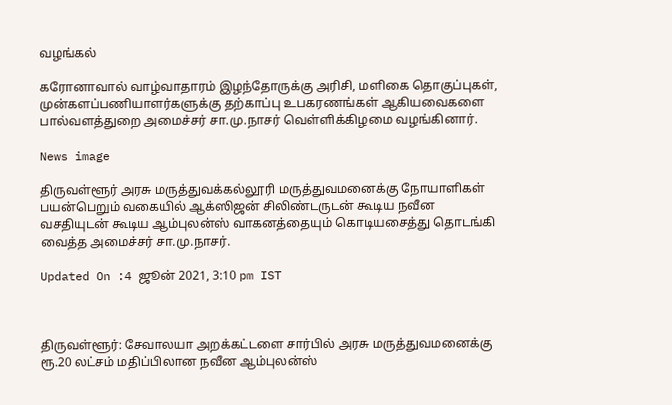வழங்கல்

கரோனாவால் வாழ்வாதாரம் இழந்தோருக்கு அரிசி, மளிகை தொகுப்புகள், முன்களப்பணியாளர்களுக்கு தற்காப்பு உபகரணங்கள் ஆகியவைகளை பால்வளத்துறை அமைச்சர் சா.மு.நாசர் வெள்ளிக்கிழமை வழங்கினார்.

News image

திருவள்ளூர் அரசு மருத்துவக்கல்லூரி மருத்துவமனைக்கு நோயாளிகள் பயன்பெறும் வகையில் ஆக்ஸிஜன் சிலிண்டருடன் கூடிய நவீன வசதியுடன் கூடிய ஆம்புலன்ஸ் வாகனத்தையும் கொடியசைத்து தொடங்கி வைத்த அமைச்சர் சா.மு.நாசர்.

Updated On :4 ஜூன் 2021, 3:10 pm IST



திருவள்ளூர்: சேவாலயா அறக்கட்டளை சார்பில் அரசு மருத்துவமனைக்கு ரூ.20 லட்சம் மதிப்பிலான நவீன ஆம்புலன்ஸ்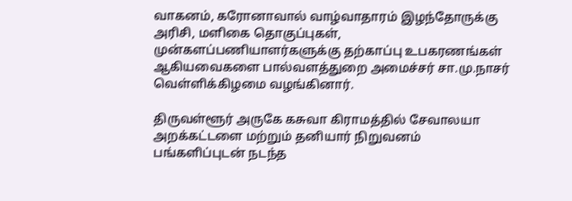வாகனம், கரோனாவால் வாழ்வாதாரம் இழந்தோருக்கு அரிசி, மளிகை தொகுப்புகள், முன்களப்பணியாளர்களுக்கு தற்காப்பு உபகரணங்கள் ஆகியவைகளை பால்வளத்துறை அமைச்சர் சா.மு.நாசர் வெள்ளிக்கிழமை வழங்கினார்.

திருவள்ளூர் அருகே கசுவா கிராமத்தில் சேவாலயா அறக்கட்டளை மற்றும் தனியார் நிறுவனம் பங்களிப்புடன் நடந்த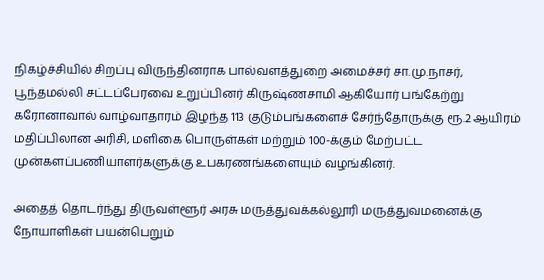நிகழ்ச்சியில் சிறப்பு விருந்தினராக பால்வளத்துறை அமைச்சர் சா.மு.நாசர், பூந்தமல்லி சட்டப்பேரவை உறுப்பினர் கிருஷ்ணசாமி ஆகியோர் பங்கேற்று கரோனாவால் வாழ்வாதாரம் இழந்த 113 குடும்பங்களைச் சேர்ந்தோருக்கு ரூ.2 ஆயிரம் மதிப்பிலான அரிசி, மளிகை பொருள்கள் மற்றும் 100-க்கும் மேற்பட்ட முன்களப்பணியாளர்களுக்கு உபகரணங்களையும் வழங்கினர்.

அதைத் தொடர்ந்து திருவள்ளூர் அரசு மருத்துவக்கல்லூரி மருத்துவமனைக்கு நோயாளிகள் பயன்பெறும்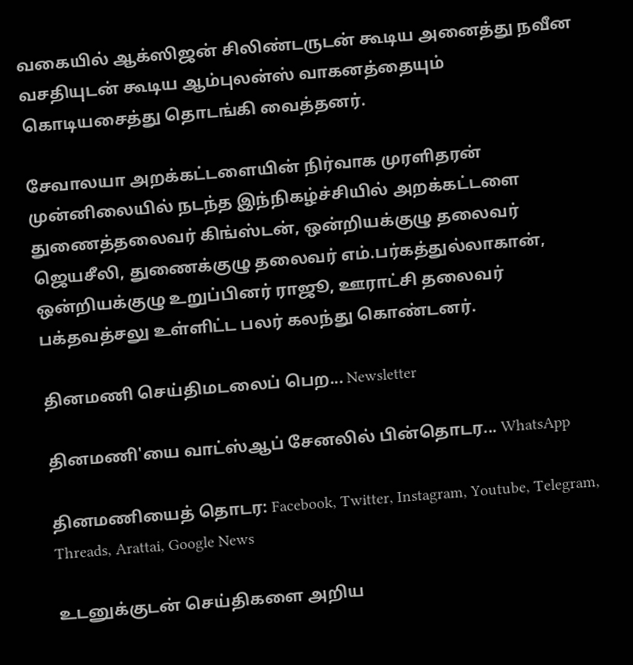வகையில் ஆக்ஸிஜன் சிலிண்டருடன் கூடிய அனைத்து நவீன வசதியுடன் கூடிய ஆம்புலன்ஸ் வாகனத்தையும் கொடியசைத்து தொடங்கி வைத்தனர்.

சேவாலயா அறக்கட்டளையின் நிர்வாக முரளிதரன் முன்னிலையில் நடந்த இந்நிகழ்ச்சியில் அறக்கட்டளை துணைத்தலைவர் கிங்ஸ்டன், ஒன்றியக்குழு தலைவர் ஜெயசீலி, துணைக்குழு தலைவர் எம்.பர்கத்துல்லாகான், ஒன்றியக்குழு உறுப்பினர் ராஜூ, ஊராட்சி தலைவர் பக்தவத்சலு உள்ளிட்ட பலர் கலந்து கொண்டனர்.

தினமணி செய்திமடலைப் பெற... Newsletter

தினமணி'யை வாட்ஸ்ஆப் சேனலில் பின்தொடர... WhatsApp

தினமணியைத் தொடர: Facebook, Twitter, Instagram, Youtube, Telegram, Threads, Arattai, Google News

உடனுக்குடன் செய்திகளை அறிய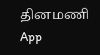தினமணி App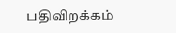பதிவிறக்கம்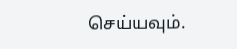செய்யவும்.